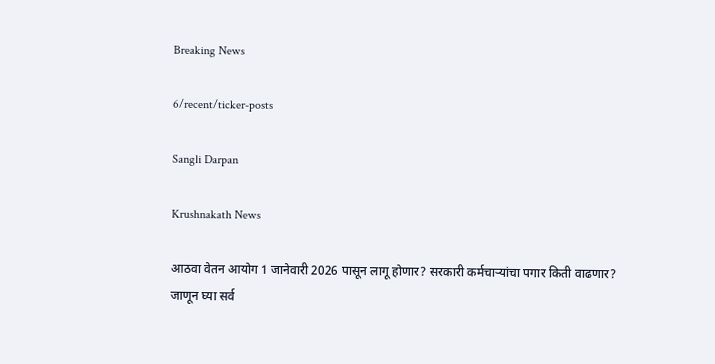Breaking News

6/recent/ticker-posts

Sangli Darpan

Krushnakath News

आठवा वेतन आयोग 1 जानेवारी 2026 पासून लागू होणार? सरकारी कर्मचाऱ्यांचा पगार किती वाढणार? जाणून घ्या सर्व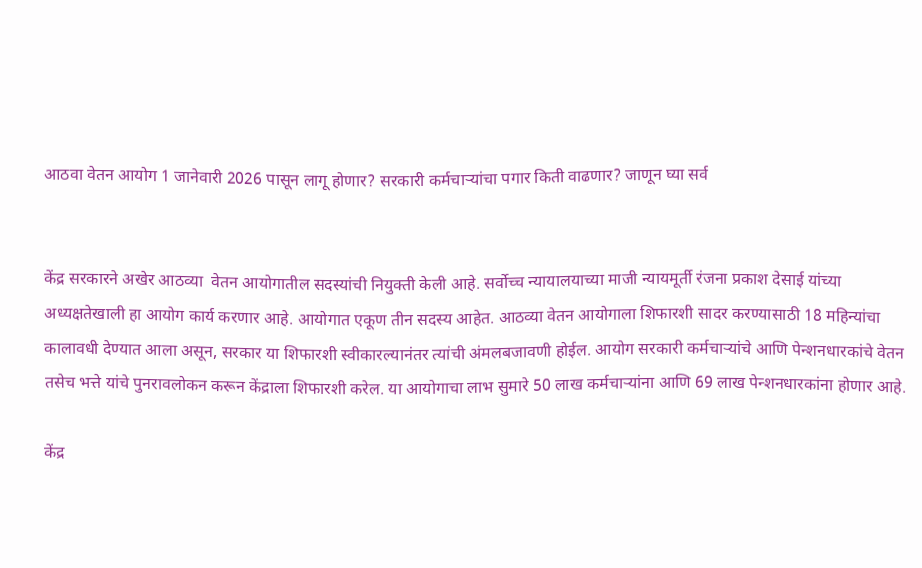आठवा वेतन आयोग 1 जानेवारी 2026 पासून लागू होणार? सरकारी कर्मचाऱ्यांचा पगार किती वाढणार? जाणून घ्या सर्व


केंद्र सरकारने अखेर आठव्या  वेतन आयोगातील सदस्यांची नियुक्ती केली आहे. सर्वोच्च न्यायालयाच्या माजी न्यायमूर्ती रंजना प्रकाश देसाई यांच्या अध्यक्षतेखाली हा आयोग कार्य करणार आहे. आयोगात एकूण तीन सदस्य आहेत. आठव्या वेतन आयोगाला शिफारशी सादर करण्यासाठी 18 महिन्यांचा कालावधी देण्यात आला असून, सरकार या शिफारशी स्वीकारल्यानंतर त्यांची अंमलबजावणी होईल. आयोग सरकारी कर्मचाऱ्यांचे आणि पेन्शनधारकांचे वेतन तसेच भत्ते यांचे पुनरावलोकन करून केंद्राला शिफारशी करेल. या आयोगाचा लाभ सुमारे 50 लाख कर्मचाऱ्यांना आणि 69 लाख पेन्शनधारकांना होणार आहे.

केंद्र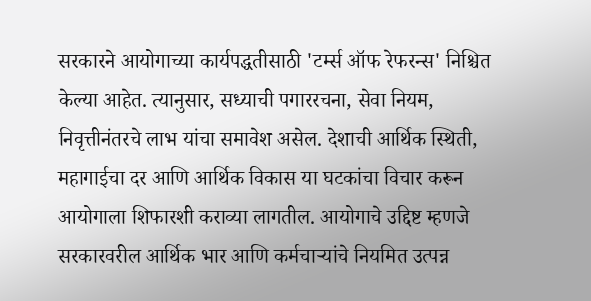सरकारने आयोगाच्या कार्यपद्धतीसाठी 'टर्म्स ऑफ रेफरन्स' निश्चित केल्या आहेत. त्यानुसार, सध्याची पगाररचना, सेवा नियम, निवृत्तीनंतरचे लाभ यांचा समावेश असेल. देशाची आर्थिक स्थिती, महागाईचा दर आणि आर्थिक विकास या घटकांचा विचार करून आयोगाला शिफारशी कराव्या लागतील. आयोगाचे उद्दिष्ट म्हणजे सरकारवरील आर्थिक भार आणि कर्मचाऱ्यांचे नियमित उत्पन्न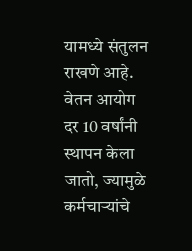यामध्ये संतुलन राखणे आहे. वेतन आयोग दर 10 वर्षांनी स्थापन केला जातो, ज्यामुळे कर्मचाऱ्यांचे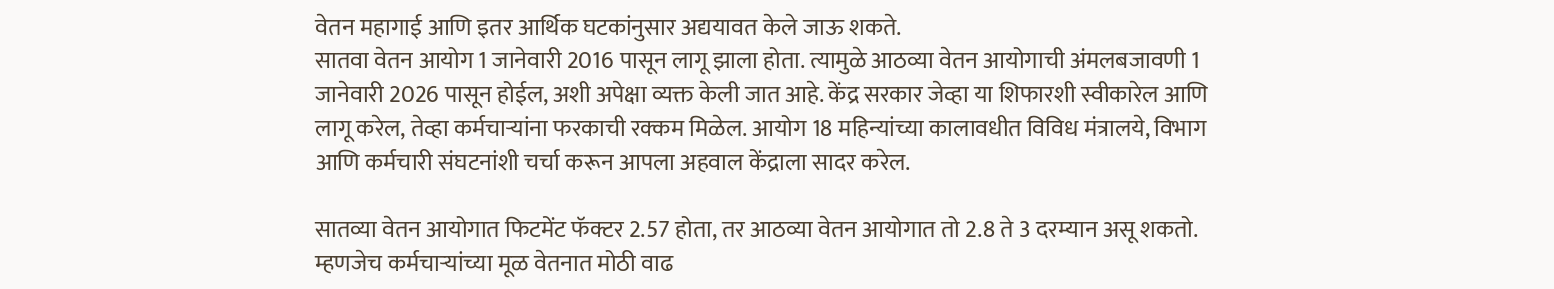वेतन महागाई आणि इतर आर्थिक घटकांनुसार अद्ययावत केले जाऊ शकते.
सातवा वेतन आयोग 1 जानेवारी 2016 पासून लागू झाला होता. त्यामुळे आठव्या वेतन आयोगाची अंमलबजावणी 1 जानेवारी 2026 पासून होईल, अशी अपेक्षा व्यक्त केली जात आहे. केंद्र सरकार जेव्हा या शिफारशी स्वीकारेल आणि लागू करेल, तेव्हा कर्मचाऱ्यांना फरकाची रक्कम मिळेल. आयोग 18 महिन्यांच्या कालावधीत विविध मंत्रालये, विभाग आणि कर्मचारी संघटनांशी चर्चा करून आपला अहवाल केंद्राला सादर करेल.

सातव्या वेतन आयोगात फिटमेंट फॅक्टर 2.57 होता, तर आठव्या वेतन आयोगात तो 2.8 ते 3 दरम्यान असू शकतो. म्हणजेच कर्मचाऱ्यांच्या मूळ वेतनात मोठी वाढ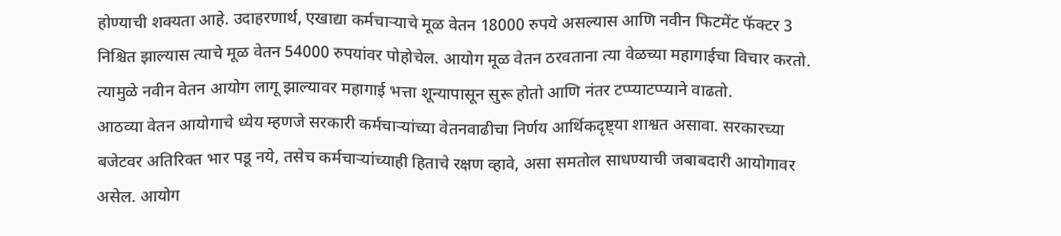होण्याची शक्यता आहे. उदाहरणार्थ, एखाद्या कर्मचाऱ्याचे मूळ वेतन 18000 रुपये असल्यास आणि नवीन फिटमेंट फॅक्टर 3 निश्चित झाल्यास त्याचे मूळ वेतन 54000 रुपयांवर पोहोचेल. आयोग मूळ वेतन ठरवताना त्या वेळच्या महागाईचा विचार करतो. त्यामुळे नवीन वेतन आयोग लागू झाल्यावर महागाई भत्ता शून्यापासून सुरू होतो आणि नंतर टप्प्याटप्प्याने वाढतो.
आठव्या वेतन आयोगाचे ध्येय म्हणजे सरकारी कर्मचाऱ्यांच्या वेतनवाढीचा निर्णय आर्थिकदृष्ट्या शाश्वत असावा. सरकारच्या बजेटवर अतिरिक्त भार पडू नये, तसेच कर्मचाऱ्यांच्याही हिताचे रक्षण व्हावे, असा समतोल साधण्याची जबाबदारी आयोगावर असेल. आयोग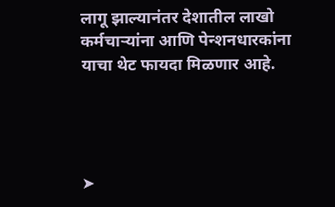लागू झाल्यानंतर देशातील लाखो कर्मचाऱ्यांना आणि पेन्शनधारकांना याचा थेट फायदा मिळणार आहे.




➤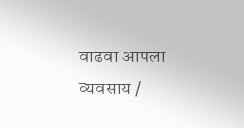वाढवा आपला व्यवसाय /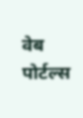वेब पोर्टल्स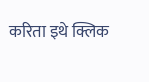करिता इथे क्लिक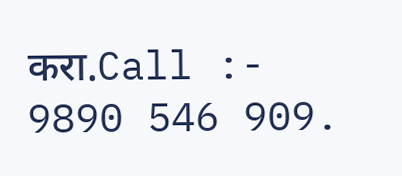करा.Call :- 9890 546 909.